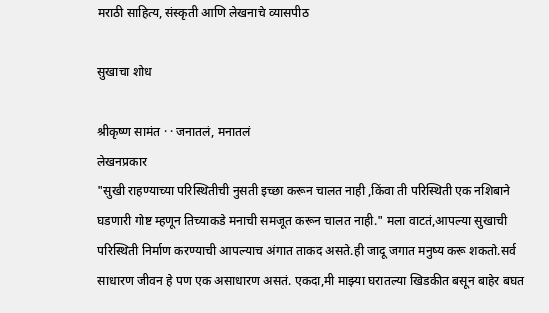मराठी साहित्य, संस्कृती आणि लेखनाचे व्यासपीठ

सुखाचा शोध

श्रीकृष्ण सामंत · · जनातलं, मनातलं
लेखनप्रकार
"सुखी राहण्याच्या परिस्थितीची नुसती इच्छा करून चालत नाही ,किंवा ती परिस्थिती एक नशिबाने घडणारी गोष्ट म्हणून तिच्याकडे मनाची समजूत करून चालत नाही." मला वाटतं,आपल्या सुखाची परिस्थिती निर्माण करण्याची आपल्याच अंगात ताकद असते.ही जादू जगात मनुष्य करू शकतो.सर्व साधारण जीवन हे पण एक असाधारण असतं. एकदा,मी माझ्या घरातल्या खिडकीत बसून बाहेर बघत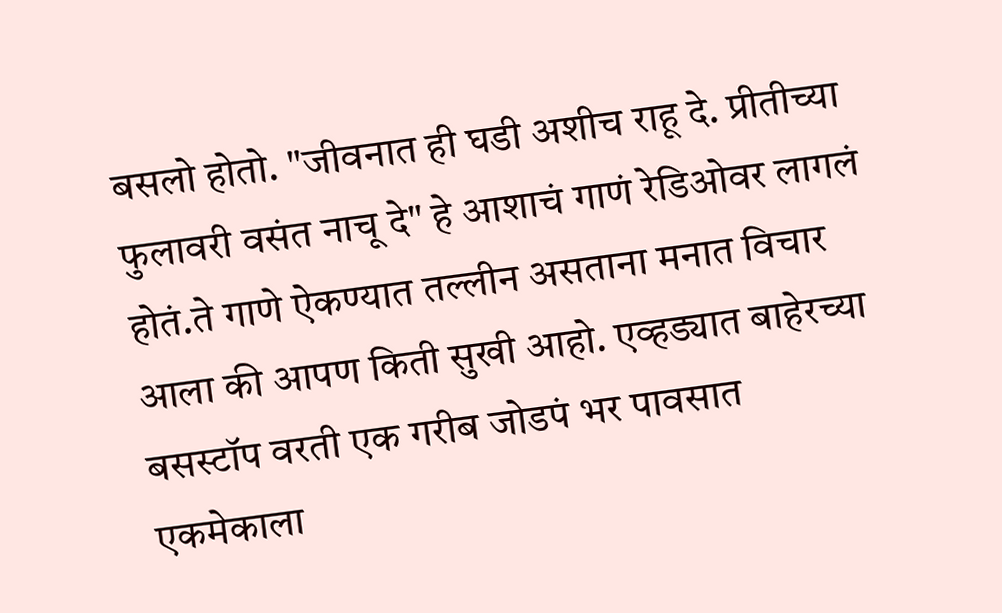बसलो होतो. "जीवनात ही घडी अशीच राहू दे. प्रीतीच्या फुलावरी वसंत नाचू दे" हे आशाचं गाणं रेडिओवर लागलं होतं.ते गाणे ऐकण्यात तल्लीन असताना मनात विचार आला की आपण किती सुखी आहो. एव्हड्यात बाहेरच्या बसस्टॉप वरती एक गरीब जोडपं भर पावसात एकमेकाला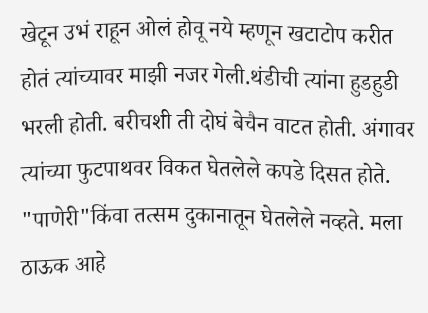खेटून उभं राहून ओलं होवू नये म्हणून खटाटोप करीत होतं त्यांच्यावर माझी नजर गेली.थंडीची त्यांना हुडहुडी भरली होती. बरीचशी ती दोघं बेचैन वाटत होती. अंगावर त्यांच्या फुटपाथवर विकत घेतलेले कपडे दिसत होते. "पाणेरी"किंवा तत्सम दुकानातून घेतलेले नव्हते. मला ठाऊक आहे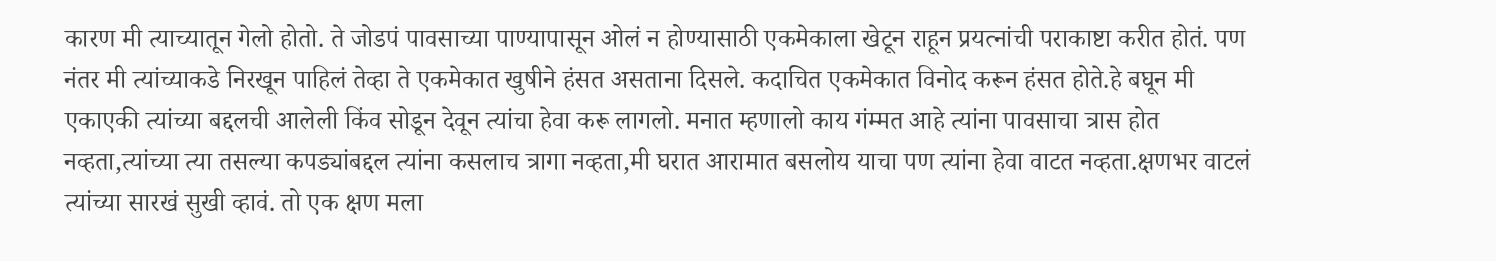कारण मी त्याच्यातून गेलो होतो. ते जोडपं पावसाच्या पाण्यापासून ओलं न होण्यासाठी एकमेकाला खेटून राहून प्रयत्नांची पराकाष्टा करीत होतं. पण नंतर मी त्यांच्याकडे निरखून पाहिलं तेव्हा ते एकमेकात खुषीने हंसत असताना दिसले. कदाचित एकमेकात विनोद करून हंसत होते.हे बघून मी एकाएकी त्यांच्या बद्दलची आलेली किंव सोडून देवून त्यांचा हेवा करू लागलो. मनात म्हणालो काय गंम्मत आहे त्यांना पावसाचा त्रास होत नव्हता,त्यांच्या त्या तसल्या कपड्यांबद्दल त्यांना कसलाच त्रागा नव्हता,मी घरात आरामात बसलोय याचा पण त्यांना हेवा वाटत नव्हता.क्षणभर वाटलं त्यांच्या सारखं सुखी व्हावं. तो एक क्षण मला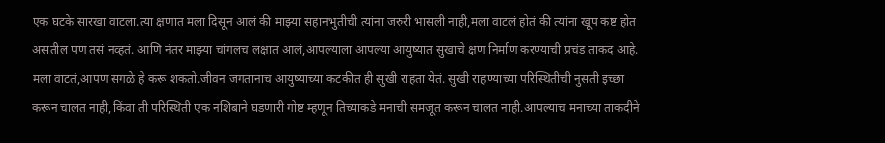एक घटके सारखा वाटला.त्या क्षणात मला दिसून आलं की माझ्या सहानभुतीची त्यांना जरुरी भासली नाही,मला वाटलं होतं की त्यांना खूप कष्ट होत असतील पण तसं नव्हतं. आणि नंतर माझ्या चांगलच लक्षात आलं,आपल्याला आपल्या आयुष्यात सुखाचे क्षण निर्माण करण्याची प्रचंड ताकद आहे. मला वाटतं,आपण सगळे हे करू शकतो.जीवन जगतानाच आयुष्याच्या कटकीत ही सुखी राहता येतं. सुखी राहण्याच्या परिस्थितीची नुसती इच्छा करून चालत नाही,किंवा ती परिस्थिती एक नशिबाने घडणारी गोष्ट म्हणून तिच्याकडे मनाची समजूत करून चालत नाही.आपल्याच मनाच्या ताकदीने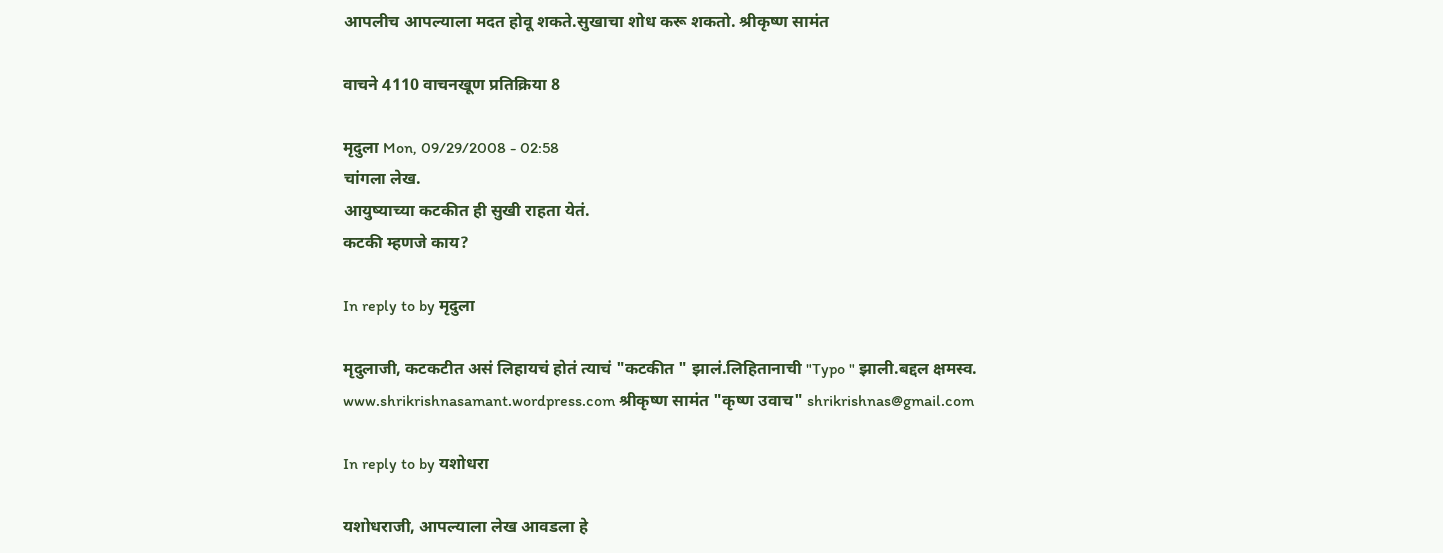आपलीच आपल्याला मदत होवू शकते.सुखाचा शोध करू शकतो. श्रीकृष्ण सामंत

वाचने 4110 वाचनखूण प्रतिक्रिया 8

मृदुला Mon, 09/29/2008 - 02:58
चांगला लेख.
आयुष्याच्या कटकीत ही सुखी राहता येतं.
कटकी म्हणजे काय?

In reply to by मृदुला

मृदुलाजी, कटकटीत असं लिहायचं होतं त्याचं "कटकीत " झालं.लिहितानाची "Typo " झाली.बद्दल क्षमस्व. www.shrikrishnasamant.wordpress.com श्रीकृष्ण सामंत "कृष्ण उवाच" shrikrishnas@gmail.com

In reply to by यशोधरा

यशोधराजी, आपल्याला लेख आवडला हे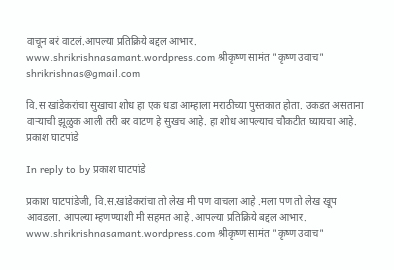वाचून बरं वाटलं.आपल्या प्रतिक्रिये बद्दल आभार. www.shrikrishnasamant.wordpress.com श्रीकृष्ण सामंत "कृष्ण उवाच" shrikrishnas@gmail.com

वि.स खांडेकरांचा सुखाचा शोध हा एक धडा आम्हाला मराठीच्या पुस्तकात होता. उकडत असताना वार्‍याची झूळुक आली तरी बर वाटण हे सुखच आहे. हा शोध आपल्याच चौकटीत घ्यायचा आहे. प्रकाश घाटपांडे

In reply to by प्रकाश घाटपांडे

प्रकाश घाटपांडेजी, वि.स.खांडेकरांचा तो लेख मी पण वाचला आहे .मला पण तो लेख खूप आवडला. आपल्या म्हणण्याशी मी सहमत आहे .आपल्या प्रतिक्रिये बद्दल आभार. www.shrikrishnasamant.wordpress.com श्रीकृष्ण सामंत "कृष्ण उवाच"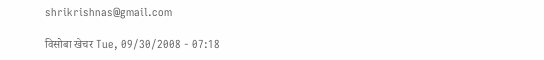shrikrishnas@gmail.com

विसोबा खेचर Tue, 09/30/2008 - 07:18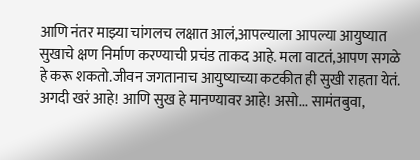आणि नंतर माझ्या चांगलच लक्षात आलं,आपल्याला आपल्या आयुष्यात सुखाचे क्षण निर्माण करण्याची प्रचंड ताकद आहे. मला वाटतं,आपण सगळे हे करू शकतो.जीवन जगतानाच आयुष्याच्या कटकीत ही सुखी राहता येतं. अगदी खरं आहे! आणि सुख हे मानण्यावर आहे! असो... सामंतबुवा,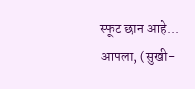स्फूट छान आहे... आपला, (सुखी-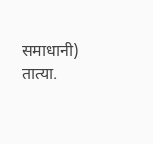समाधानी) तात्या.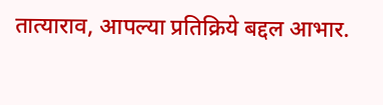तात्याराव, आपल्या प्रतिक्रिये बद्दल आभार.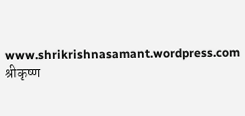www.shrikrishnasamant.wordpress.com श्रीकृष्ण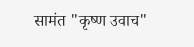सामंत "कृष्ण उवाच"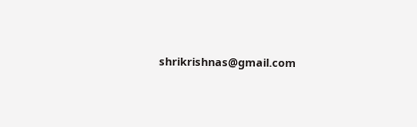shrikrishnas@gmail.com